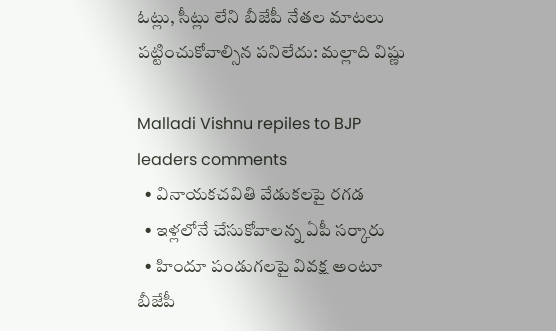ఓట్లు, సీట్లు లేని బీజేపీ నేతల మాటలు పట్టించుకోవాల్సిన పనిలేదు: మల్లాది విష్ణు

Malladi Vishnu repiles to BJP leaders comments
  • వినాయకచవితి వేడుకలపై రగడ
  • ఇళ్లలోనే చేసుకోవాలన్న ఏపీ సర్కారు
  • హిందూ పండుగలపై వివక్ష అంటూ బీజేపీ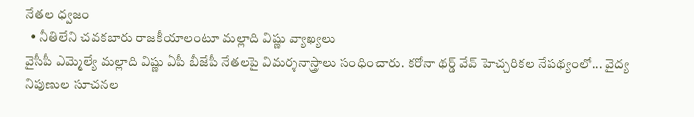నేతల ధ్వజం
  • నీతిలేని చవకబారు రాజకీయాలంటూ మల్లాది విష్ణు వ్యాఖ్యలు
వైసీపీ ఎమ్మెల్యే మల్లాది విష్ణు ఏపీ బీజేపీ నేతలపై విమర్శనాస్త్రాలు సంధించారు. కరోనా థర్డ్ వేవ్ హెచ్చరికల నేపథ్యంలో... వైద్య నిపుణుల సూచనల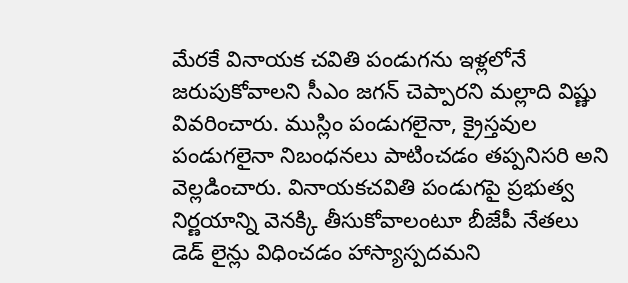మేరకే వినాయక చవితి పండుగను ఇళ్లలోనే జరుపుకోవాలని సీఎం జగన్ చెప్పారని మల్లాది విష్ణు వివరించారు. ముస్లిం పండుగలైనా, క్రైస్తవుల పండుగలైనా నిబంధనలు పాటించడం తప్పనిసరి అని వెల్లడించారు. వినాయకచవితి పండుగపై ప్రభుత్వ నిర్ణయాన్ని వెనక్కి తీసుకోవాలంటూ బీజేపీ నేతలు డెడ్ లైన్లు విధించడం హాస్యాస్పదమని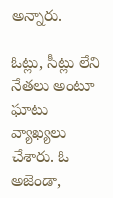అన్నారు.

ఓట్లు, సీట్లు లేని నేతలు అంటూ ఘాటు వ్యాఖ్యలు చేశారు. ఓ అజెండా,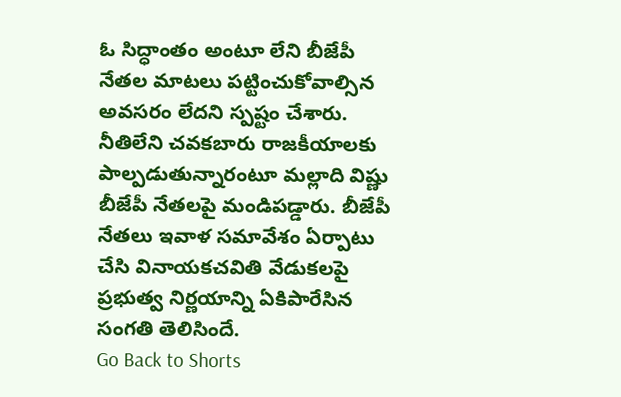ఓ సిద్ధాంతం అంటూ లేని బీజేపీ నేతల మాటలు పట్టించుకోవాల్సిన అవసరం లేదని స్పష్టం చేశారు. నీతిలేని చవకబారు రాజకీయాలకు పాల్పడుతున్నారంటూ మల్లాది విష్ణు బీజేపీ నేతలపై మండిపడ్డారు. బీజేపీ నేతలు ఇవాళ సమావేశం ఏర్పాటు చేసి వినాయకచవితి వేడుకలపై ప్రభుత్వ నిర్ణయాన్ని ఏకిపారేసిన సంగతి తెలిసిందే.
Go Back to Shorts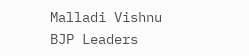Malladi Vishnu
BJP Leaders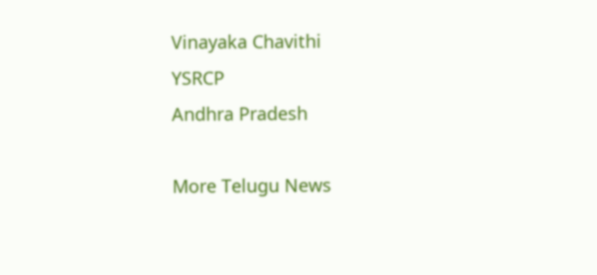Vinayaka Chavithi
YSRCP
Andhra Pradesh

More Telugu News